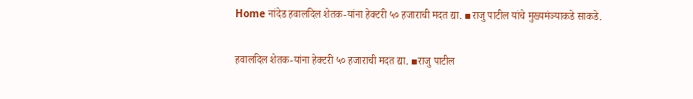Home नांदेड हवालदिल शेतक-यांना हेक्टरी ५० हजाराची मदत द्या. ▪राजु पाटील यांचे मुख्यमंञ्याकडे साकडे.

हवालदिल शेतक-यांना हेक्टरी ५० हजाराची मदत द्या. ▪राजु पाटील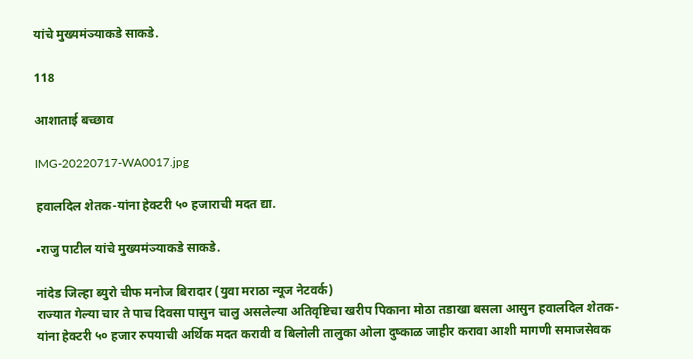यांचे मुख्यमंञ्याकडे साकडे.

118

आशाताई बच्छाव

IMG-20220717-WA0017.jpg

हवालदिल शेतक-यांना हेक्टरी ५० हजाराची मदत द्या.

▪राजु पाटील यांचे मुख्यमंञ्याकडे साकडे.

नांदेड जिल्हा ब्युरो चीफ मनोज बिरादार (युवा मराठा न्यूज नेटवर्क)
राज्यात गेल्या चार ते पाच दिवसा पासुन चालु असलेल्या अतिवृष्टिचा खरीप पिकाना मोठा तडाखा बसला आसुन हवालदिल शेतक-यांना हेक्टरी ५० हजार रुपयाची अर्थिक मदत करावी व बिलोली तालुका ओला दुष्काळ जाहीर करावा आशी मागणी समाजसेवक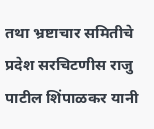तथा भ्रष्टाचार समितीचे प्रदेश सरचिटणीस राजु पाटील शिंपाळकर यानी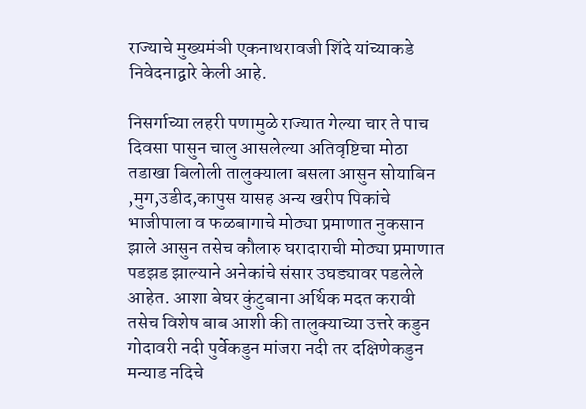राज्याचे मुख्यमंञी एकनाथरावजी शिंदे यांच्याकडे निवेदनाद्वारे केली आहे.

निसर्गाच्या लहरी पणामुळे राज्यात गेल्या चार ते पाच दिवसा पासुन चालु आसलेल्या अतिवृष्टिचा मोठा तडाखा बिलोली तालुक्याला बसला आसुन सोयाबिन ,मुग,उडीद,कापुस यासह अन्य खरीप पिकांचे भाजीपाला व फळबागाचे मोठ्या प्रमाणात नुकसान झाले आसुन तसेच कौलारु घरादाराची मोठ्या प्रमाणात पडझड झाल्याने अनेकांचे संसार उघड्यावर पडलेले आहेत. आशा बेघर कुंटुबाना अर्थिक मदत करावी तसेच विशेष बाब आशी की तालुक्याच्या उत्तरे कडुन गोदावरी नदी पुर्वेकडुन मांजरा नदी तर दक्षिणेकडुन मन्याड नदिचे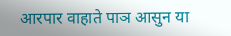आरपार वाहाते पाञ आसुन या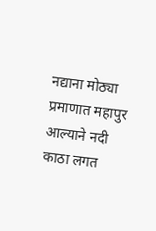नद्याना मोठ्या प्रमाणात महापुर आल्याने नदी काठा लगत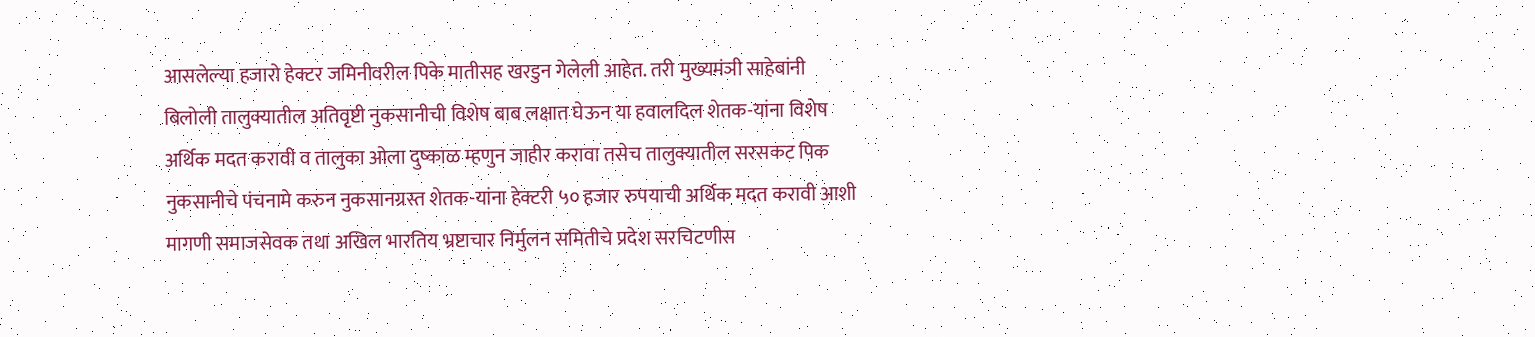आसलेल्या हजारो हेक्टर जमिनीवरील पिके मातीसह खरडुन गेलेली आहेत. तरी मुख्यमंञी साहेबांनी बिलोली तालुक्यातील अतिवृष्टी नुकसानीची विशेष बाब लक्षात घेऊन या हवालदिल शेतक-यांना विशेष अर्थिक मदत करावी व तालुका ओला दुष्काळ म्हणुन जाहीर करावा तसेच तालुक्यातील सरसकट पिक नुकसानीचे पंचनामे करुन नुकसानग्रस्त शेतक-यांना हेक्टरी ५० हजार रुपयाची अर्थिक मदत करावी आशी मागणी समाजसेवक तथा अखिल भारतिय भ्रष्टाचार निर्मुलन समितीचे प्रदेश सरचिटणीस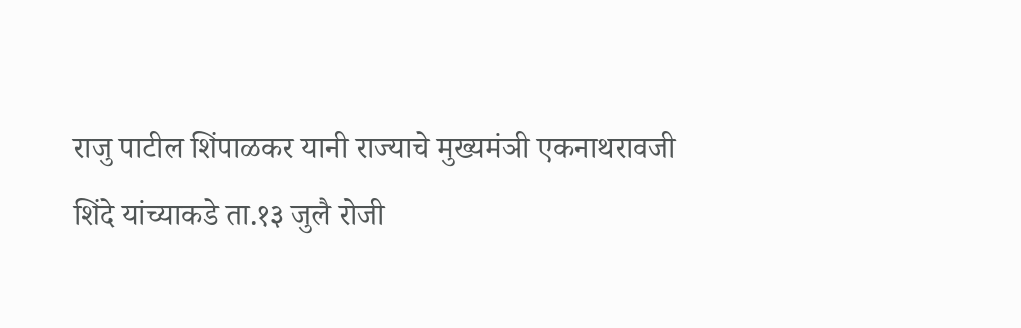राजु पाटील शिंपाळकर यानी राज्याचे मुख्यमंञी एकनाथरावजी शिंदे यांच्याकडे ता.१३ जुलै रोजी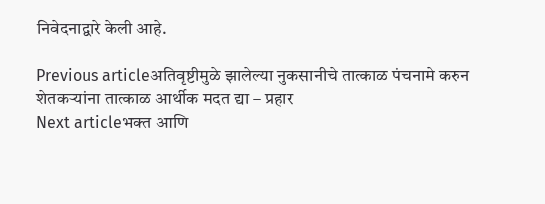निवेदनाद्वारे केली आहे.

Previous articleअतिवृष्टीमुळे झालेल्या नुकसानीचे तात्काळ पंचनामे करुन शेतकऱ्यांना तात्काळ आर्थीक मदत द्या – प्रहार
Next articleभक्त आणि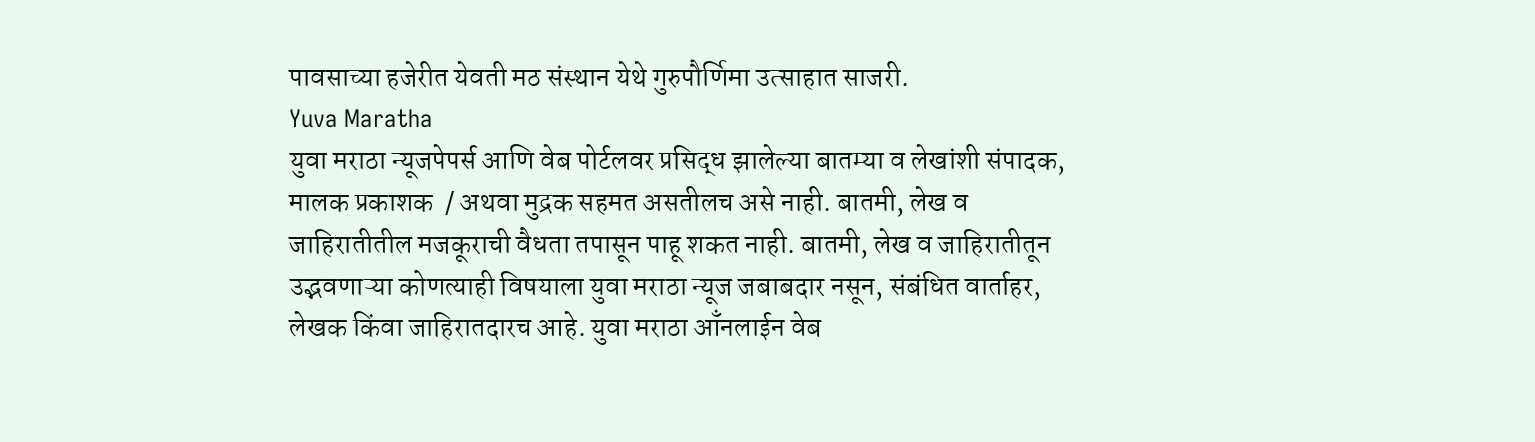पावसाच्या हजेरीत येवती मठ संस्थान येथे गुरुपौर्णिमा उत्साहात साजरी.
Yuva Maratha
युवा मराठा न्यूजपेपर्स आणि वेब पोर्टलवर प्रसिद्ध झालेल्या बातम्या व लेखांशी संपादक, मालक प्रकाशक  / अथवा मुद्रक सहमत असतीलच असे नाही. बातमी, लेख व जाहिरातीतील मजकूराची वैधता तपासून पाहू शकत नाही. बातमी, लेख व जाहिरातीतून उद्भवणाऱ्या कोणत्याही विषयाला युवा मराठा न्यूज जबाबदार नसून, संबंधित वार्ताहर, लेखक किंवा जाहिरातदारच आहे. युवा मराठा आँनलाईन वेब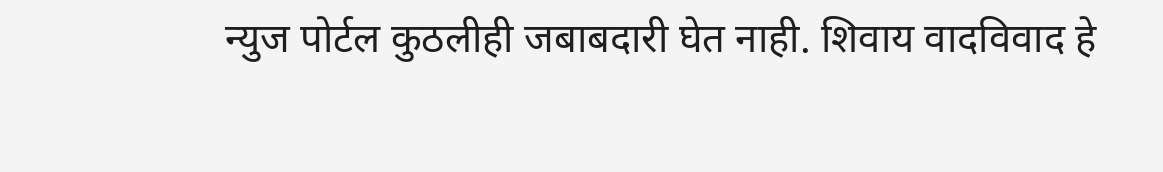न्युज पोर्टल कुठलीही जबाबदारी घेत नाही. शिवाय वादविवाद हे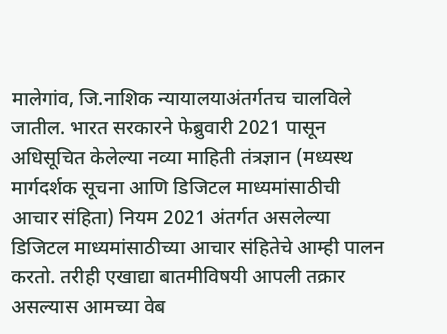मालेगांव, जि.नाशिक न्यायालयाअंतर्गतच चालविले जातील. भारत सरकारने फेब्रुवारी 2021 पासून अधिसूचित केलेल्या नव्या माहिती तंत्रज्ञान (मध्यस्थ मार्गदर्शक सूचना आणि डिजिटल माध्यमांसाठीची आचार संहिता) नियम 2021 अंतर्गत असलेल्या डिजिटल माध्यमांसाठीच्या आचार संहितेचे आम्ही पालन करतो. तरीही एखाद्या बातमीविषयी आपली तक्रार असल्यास आमच्या वेब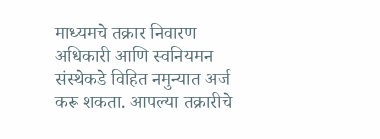माध्यमचे तक्रार निवारण अधिकारी आणि स्वनियमन संस्थेकडे विहित नमुन्यात अर्ज करू शकता. आपल्या तक्रारीचे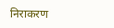निराकरण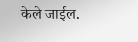केले जाईल.